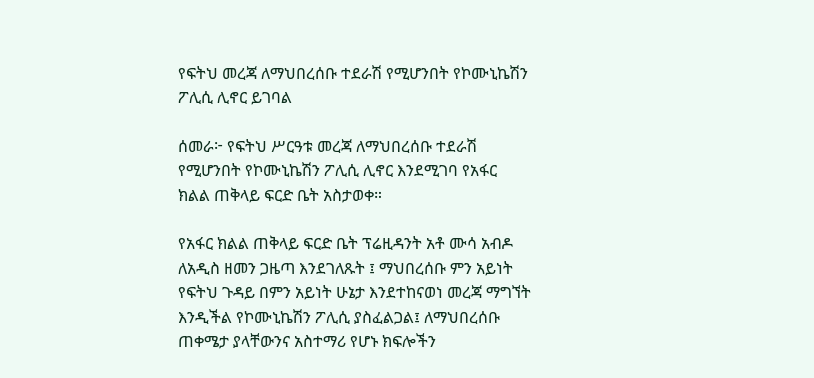የፍትህ መረጃ ለማህበረሰቡ ተደራሽ የሚሆንበት የኮሙኒኬሽን ፖሊሲ ሊኖር ይገባል

ሰመራ፦ የፍትህ ሥርዓቱ መረጃ ለማህበረሰቡ ተደራሽ የሚሆንበት የኮሙኒኬሽን ፖሊሲ ሊኖር እንደሚገባ የአፋር ክልል ጠቅላይ ፍርድ ቤት አስታወቀ።

የአፋር ክልል ጠቅላይ ፍርድ ቤት ፕሬዚዳንት አቶ ሙሳ አብዶ ለአዲስ ዘመን ጋዜጣ እንደገለጹት ፤ ማህበረሰቡ ምን አይነት የፍትህ ጉዳይ በምን አይነት ሁኔታ እንደተከናወነ መረጃ ማግኘት እንዲችል የኮሙኒኬሽን ፖሊሲ ያስፈልጋል፤ ለማህበረሰቡ ጠቀሜታ ያላቸውንና አስተማሪ የሆኑ ክፍሎችን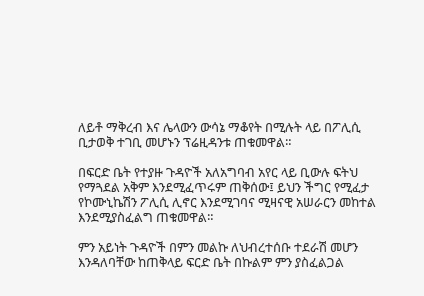ለይቶ ማቅረብ እና ሌላውን ውሳኔ ማቆየት በሚሉት ላይ በፖሊሲ ቢታወቅ ተገቢ መሆኑን ፕሬዚዳንቱ ጠቁመዋል።

በፍርድ ቤት የተያዙ ጉዳዮች አለአግባብ አየር ላይ ቢውሉ ፍትህ የማጓደል አቅም እንደሚፈጥሩም ጠቅሰው፤ ይህን ችግር የሚፈታ የኮሙኒኬሽን ፖሊሲ ሊኖር እንደሚገባና ሚዛናዊ አሠራርን መከተል እንደሚያስፈልግ ጠቁመዋል።

ምን አይነት ጉዳዮች በምን መልኩ ለህብረተሰቡ ተደራሽ መሆን እንዳለባቸው ከጠቅላይ ፍርድ ቤት በኩልም ምን ያስፈልጋል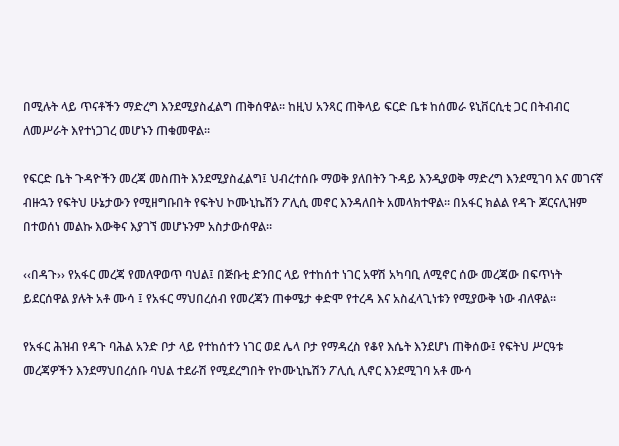በሚሉት ላይ ጥናቶችን ማድረግ እንደሚያስፈልግ ጠቅሰዋል፡፡ ከዚህ አንጻር ጠቅላይ ፍርድ ቤቱ ከሰመራ ዩኒቨርሲቲ ጋር በትብብር ለመሥራት እየተነጋገረ መሆኑን ጠቁመዋል፡፡

የፍርድ ቤት ጉዳዮችን መረጃ መስጠት እንደሚያስፈልግ፤ ህብረተሰቡ ማወቅ ያለበትን ጉዳይ እንዲያወቅ ማድረግ እንደሚገባ እና መገናኛ ብዙኋን የፍትህ ሁኔታውን የሚዘግቡበት የፍትህ ኮሙኒኬሽን ፖሊሲ መኖር እንዳለበት አመላክተዋል። በአፋር ክልል የዳጉ ጆርናሊዝም በተወሰነ መልኩ እውቅና እያገኘ መሆኑንም አስታውሰዋል።

‹‹በዳጉ›› የአፋር መረጃ የመለዋወጥ ባህል፤ በጅቡቲ ድንበር ላይ የተከሰተ ነገር አዋሽ አካባቢ ለሚኖር ሰው መረጃው በፍጥነት ይደርሰዋል ያሉት አቶ ሙሳ ፤ የአፋር ማህበረሰብ የመረጃን ጠቀሜታ ቀድሞ የተረዳ እና አስፈላጊነቱን የሚያውቅ ነው ብለዋል፡፡

የአፋር ሕዝብ የዳጉ ባሕል አንድ ቦታ ላይ የተከሰተን ነገር ወደ ሌላ ቦታ የማዳረስ የቆየ እሴት እንደሆነ ጠቅሰው፤ የፍትህ ሥርዓቱ መረጃዎችን እንደማህበረሰቡ ባህል ተደራሽ የሚደረግበት የኮሙኒኬሽን ፖሊሲ ሊኖር እንደሚገባ አቶ ሙሳ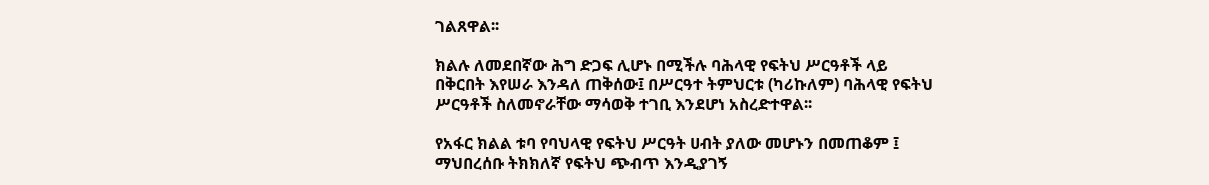ገልጸዋል፡፡

ክልሉ ለመደበኛው ሕግ ድጋፍ ሊሆኑ በሚችሉ ባሕላዊ የፍትህ ሥርዓቶች ላይ በቅርበት እየሠራ እንዳለ ጠቅሰው፤ በሥርዓተ ትምህርቱ (ካሪኩለም) ባሕላዊ የፍትህ ሥርዓቶች ስለመኖራቸው ማሳወቅ ተገቢ እንደሆነ አስረድተዋል፡፡

የአፋር ክልል ቱባ የባህላዊ የፍትህ ሥርዓት ሀብት ያለው መሆኑን በመጠቆም ፤ ማህበረሰቡ ትክክለኛ የፍትህ ጭብጥ እንዲያገኝ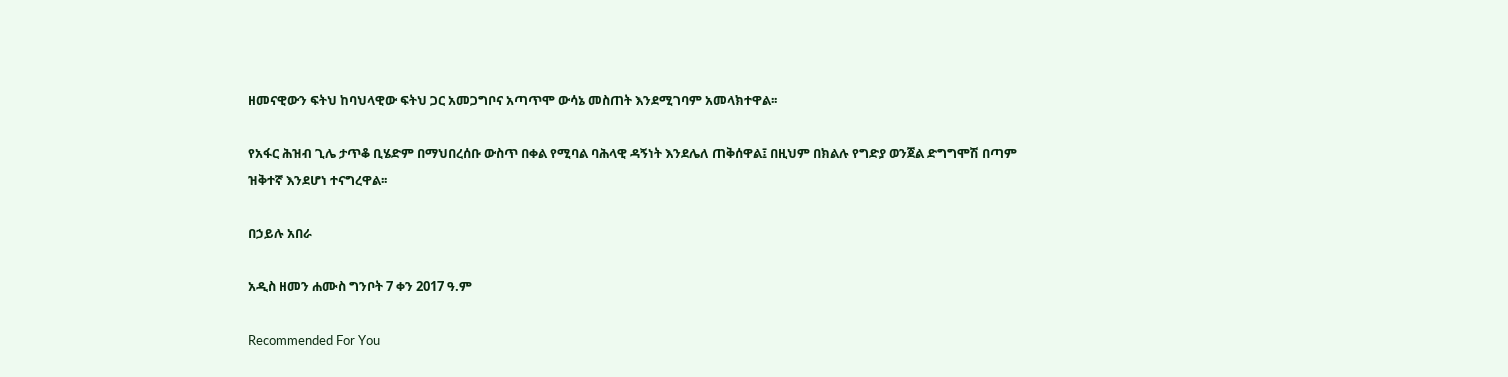ዘመናዊውን ፍትህ ከባህላዊው ፍትህ ጋር አመጋግቦና አጣጥሞ ውሳኔ መስጠት እንደሚገባም አመላክተዋል፡፡

የአፋር ሕዝብ ጊሌ ታጥቆ ቢሄድም በማህበረሰቡ ውስጥ በቀል የሚባል ባሕላዊ ዳኝነት እንደሌለ ጠቅሰዋል፤ በዚህም በክልሉ የግድያ ወንጀል ድግግሞሽ በጣም ዝቅተኛ እንደሆነ ተናግረዋል፡፡

በኃይሉ አበራ

አዲስ ዘመን ሐሙስ ግንቦት 7 ቀን 2017 ዓ.ም

Recommended For You